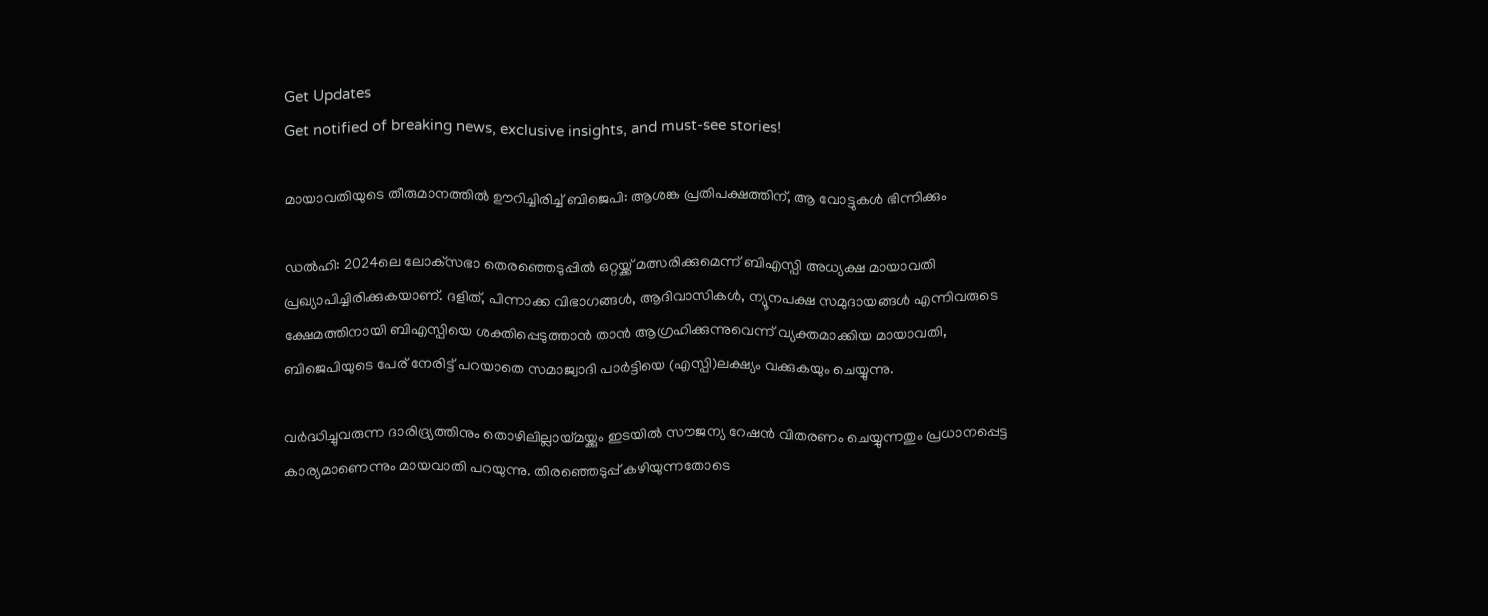Get Updates
Get notified of breaking news, exclusive insights, and must-see stories!

മായാവതിയുടെ തീരുമാനത്തില്‍ ഊറിച്ചിരിച്ച് ബിജെപി: ആശങ്ക പ്രതിപക്ഷത്തിന്, ആ വോട്ടുകള്‍ ഭിന്നിക്കും

ഡൽഹി: 2024ലെ ലോക്‌സഭാ തെരഞ്ഞെടുപ്പിൽ ഒറ്റയ്ക്ക് മത്സരിക്കുമെന്ന് ബിഎസ്പി അധ്യക്ഷ മായാവതി പ്രഖ്യാപിച്ചിരിക്കുകയാണ്. ദളിത്, പിന്നാക്ക വിഭാഗങ്ങൾ, ആദിവാസികൾ, ന്യൂനപക്ഷ സമുദായങ്ങൾ എന്നിവരുടെ ക്ഷേമത്തിനായി ബിഎസ്പിയെ ശക്തിപ്പെടുത്താൻ താൻ ആഗ്രഹിക്കുന്നുവെന്ന് വ്യക്തമാക്കിയ മായാവതി, ബിജെപിയുടെ പേര് നേരിട്ട് പറയാതെ സമാജ്വാദി പാർട്ടിയെ (എസ്പി)ലക്ഷ്യം വക്കുകയും ചെയ്യുന്നു.

വർദ്ധിച്ചുവരുന്ന ദാരിദ്ര്യത്തിനും തൊഴിലില്ലായ്മയ്ക്കും ഇടയിൽ സൗജന്യ റേഷൻ വിതരണം ചെയ്യുന്നതും പ്രധാനപ്പെട്ട കാര്യമാണെന്നും മായവാതി പറയുന്നു. തിരഞ്ഞെടുപ്പ് കഴിയുന്നതോടെ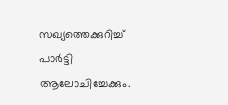സഖ്യത്തെക്കുറിച്ച് പാർട്ടി ആലോചിച്ചേക്കും.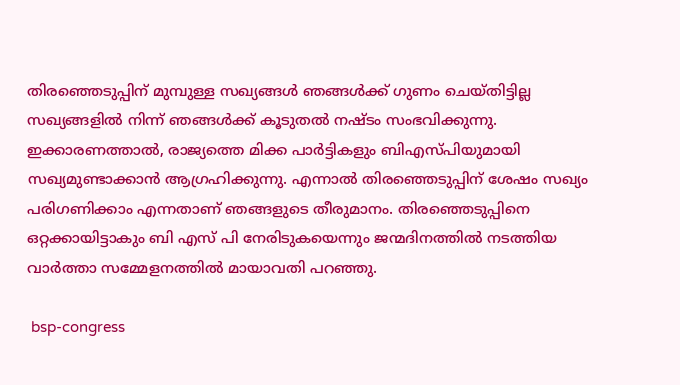തിരഞ്ഞെടുപ്പിന് മുമ്പുള്ള സഖ്യങ്ങള്‍ ഞങ്ങൾക്ക് ഗുണം ചെയ്തിട്ടില്ല സഖ്യങ്ങളിൽ നിന്ന് ഞങ്ങൾക്ക് കൂടുതൽ നഷ്ടം സംഭവിക്കുന്നു. ഇക്കാരണത്താൽ, രാജ്യത്തെ മിക്ക പാർട്ടികളും ബിഎസ്പിയുമായി സഖ്യമുണ്ടാക്കാൻ ആഗ്രഹിക്കുന്നു. എന്നാല്‍ തിരഞ്ഞെടുപ്പിന് ശേഷം സഖ്യം പരിഗണിക്കാം എന്നതാണ് ഞങ്ങളുടെ തീരുമാനം. തിരഞ്ഞെടുപ്പിനെ ഒറ്റക്കായിട്ടാകും ബി എസ് പി നേരിടുകയെന്നും ജന്മദിനത്തില്‍ നടത്തിയ വാർത്താ സമ്മേളനത്തില്‍ മായാവതി പറഞ്ഞു.

 bsp-congress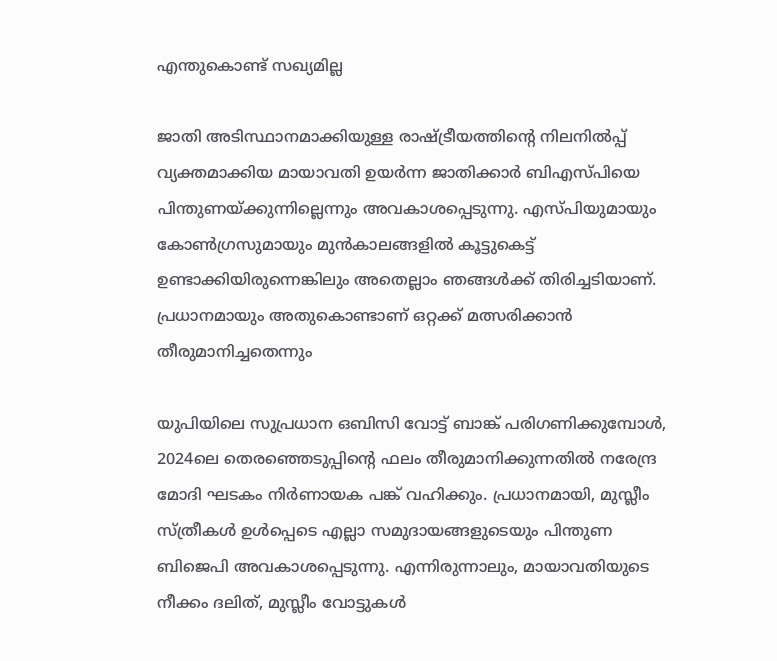എന്തുകൊണ്ട് സഖ്യമില്ല

ജാതി അടിസ്ഥാനമാക്കിയുള്ള രാഷ്ട്രീയത്തിന്റെ നിലനിൽപ്പ് വ്യക്തമാക്കിയ മായാവതി ഉയർന്ന ജാതിക്കാർ ബിഎസ്പിയെ പിന്തുണയ്ക്കുന്നില്ലെന്നും അവകാശപ്പെടുന്നു. എസ്പിയുമായും കോൺഗ്രസുമായും മുൻകാലങ്ങളില്‍ കൂട്ടുകെട്ട് ഉണ്ടാക്കിയിരുന്നെങ്കിലും അതെല്ലാം ഞങ്ങള്‍ക്ക് തിരിച്ചടിയാണ്. പ്രധാനമായും അതുകൊണ്ടാണ് ഒറ്റക്ക് മത്സരിക്കാന്‍ തീരുമാനിച്ചതെന്നും

യുപിയിലെ സുപ്രധാന ഒബിസി വോട്ട് ബാങ്ക് പരിഗണിക്കുമ്പോൾ, 2024ലെ തെരഞ്ഞെടുപ്പിന്റെ ഫലം തീരുമാനിക്കുന്നതിൽ നരേന്ദ്ര മോദി ഘടകം നിർണായക പങ്ക് വഹിക്കും. പ്രധാനമായി, മുസ്ലീം സ്ത്രീകൾ ഉൾപ്പെടെ എല്ലാ സമുദായങ്ങളുടെയും പിന്തുണ ബിജെപി അവകാശപ്പെടുന്നു. എന്നിരുന്നാലും, മായാവതിയുടെ നീക്കം ദലിത്, മുസ്ലീം വോട്ടുകൾ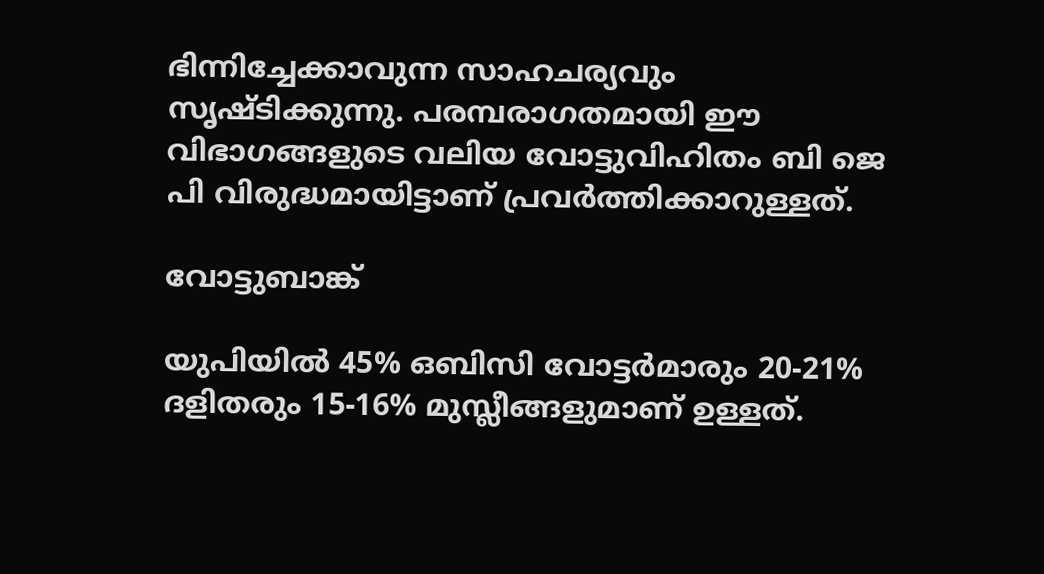ഭിന്നിച്ചേക്കാവുന്ന സാഹചര്യവും സൃഷ്ടിക്കുന്നു. പരമ്പരാഗതമായി ഈ വിഭാഗങ്ങളുടെ വലിയ വോട്ടുവിഹിതം ബി ജെ പി വിരുദ്ധമായിട്ടാണ് പ്രവർത്തിക്കാറുള്ളത്.

വോട്ടുബാങ്ക്

യുപിയിൽ 45% ഒബിസി വോട്ടർമാരും 20-21% ദളിതരും 15-16% മുസ്ലീങ്ങളുമാണ് ഉള്ളത്.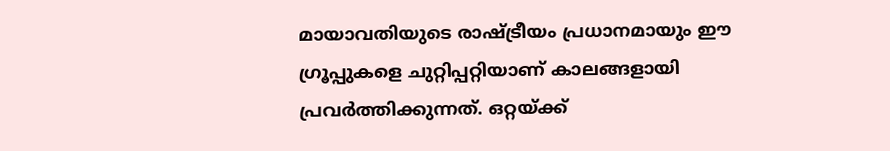മായാവതിയുടെ രാഷ്ട്രീയം പ്രധാനമായും ഈ ഗ്രൂപ്പുകളെ ചുറ്റിപ്പറ്റിയാണ് കാലങ്ങളായി പ്രവർത്തിക്കുന്നത്. ഒറ്റയ്ക്ക്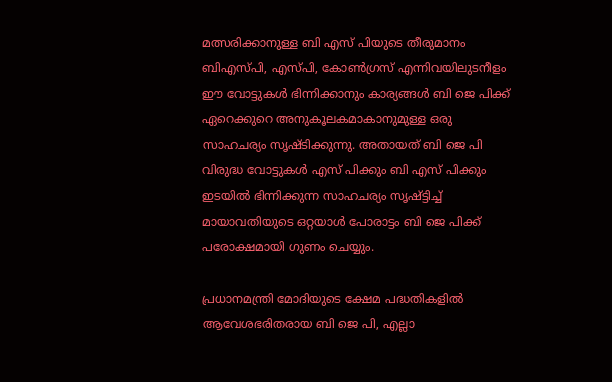മത്സരിക്കാനുള്ള ബി എസ് പിയുടെ തീരുമാനം ബിഎസ്പി, എസ്പി, കോൺഗ്രസ് എന്നിവയിലുടനീളം ഈ വോട്ടുകൾ ഭിന്നിക്കാനും കാര്യങ്ങള്‍ ബി ജെ പിക്ക് ഏറെക്കുറെ അനുകൂലകമാകാനുമുള്ള ഒരു സാഹചര്യം സൃഷ്ടിക്കുന്നു. അതായത് ബി ജെ പി വിരുദ്ധ വോട്ടുകൾ എസ് പിക്കും ബി എസ് പിക്കും ഇടയിൽ ഭിന്നിക്കുന്ന സാഹചര്യം സൃഷ്ട്ടിച്ച് മായാവതിയുടെ ഒറ്റയാള്‍ പോരാട്ടം ബി ജെ പിക്ക് പരോക്ഷമായി ഗുണം ചെയ്യും.

പ്രധാനമന്ത്രി മോദിയുടെ ക്ഷേമ പദ്ധതികളിൽ ആവേശഭരിതരായ ബി ജെ പി, എല്ലാ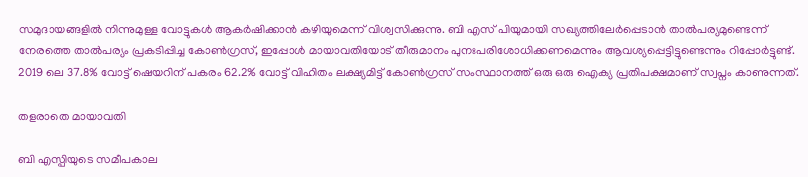സമുദായങ്ങളിൽ നിന്നുമുള്ള വോട്ടുകൾ ആകർഷിക്കാൻ കഴിയുമെന്ന് വിശ്വസിക്കുന്നു. ബി എസ് പിയുമായി സഖ്യത്തിലേർപ്പെടാൻ താൽപര്യമുണ്ടെന്ന് നേരത്തെ താല്‍പര്യം പ്രകടിപ്പിച്ച കോൺഗ്രസ്, ഇപ്പോൾ മായാവതിയോട് തീരുമാനം പുനഃപരിശോധിക്കണമെന്നും ആവശ്യപ്പെട്ടിട്ടുണ്ടെന്നും റിപ്പോർട്ടുണ്ട്. 2019 ലെ 37.8% വോട്ട് ഷെയറിന് പകരം 62.2% വോട്ട് വിഹിതം ലക്ഷ്യമിട്ട് കോണ്‍ഗ്രസ് സംസ്ഥാനത്ത് ഒരു ഒരു ഐക്യ പ്രതിപക്ഷമാണ് സ്വപ്നം കാണുന്നത്.

തളരാതെ മായാവതി

ബി എസ്പിയുടെ സമീപകാല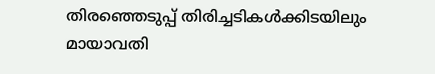തിരഞ്ഞെടുപ്പ് തിരിച്ചടികൾക്കിടയിലും മായാവതി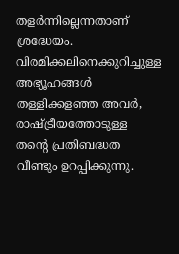തളർന്നില്ലെന്നതാണ് ശ്രദ്ധേയം. വിരമിക്കലിനെക്കുറിച്ചുള്ള അഭ്യൂഹങ്ങൾ തള്ളിക്കളഞ്ഞ അവർ, രാഷ്ട്രീയത്തോടുള്ള തന്റെ പ്രതിബദ്ധത വീണ്ടും ഉറപ്പിക്കുന്നു.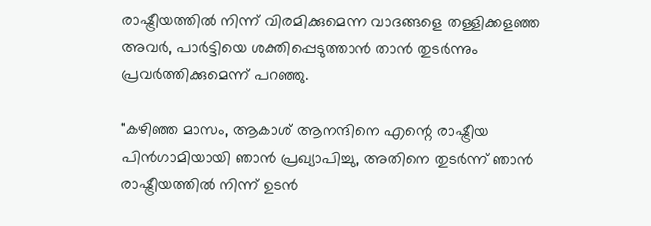രാഷ്ട്രീയത്തിൽ നിന്ന് വിരമിക്കുമെന്ന വാദങ്ങളെ തള്ളിക്കളഞ്ഞ അവർ, പാർട്ടിയെ ശക്തിപ്പെടുത്താൻ താൻ തുടർന്നും പ്രവർത്തിക്കുമെന്ന് പറഞ്ഞു.

"കഴിഞ്ഞ മാസം, ആകാശ് ആനന്ദിനെ എന്റെ രാഷ്ട്രീയ പിൻഗാമിയായി ഞാൻ പ്രഖ്യാപിച്ചു, അതിനെ തുടർന്ന് ഞാൻ രാഷ്ട്രീയത്തിൽ നിന്ന് ഉടൻ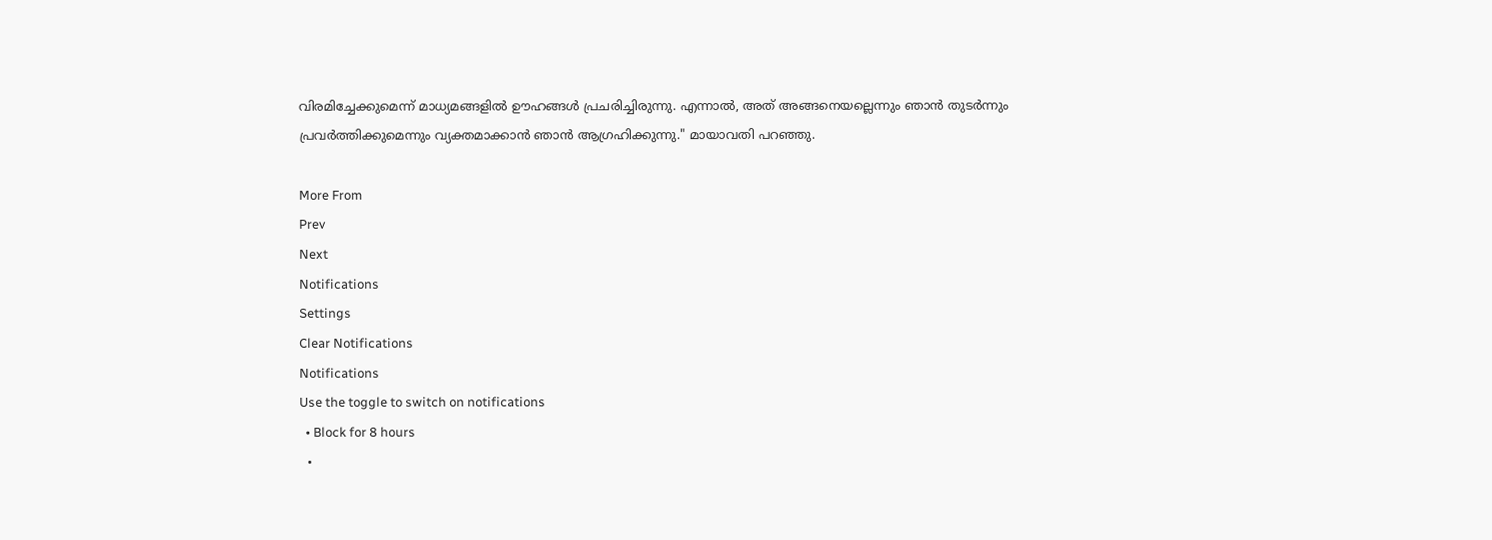വിരമിച്ചേക്കുമെന്ന് മാധ്യമങ്ങളിൽ ഊഹങ്ങൾ പ്രചരിച്ചിരുന്നു. എന്നാല്‍, അത് അങ്ങനെയല്ലെന്നും ഞാൻ തുടർന്നും പ്രവർത്തിക്കുമെന്നും വ്യക്തമാക്കാൻ ഞാൻ ആഗ്രഹിക്കുന്നു." മായാവതി പറഞ്ഞു.

More From
Prev
Next
Notifications
Settings
Clear Notifications
Notifications
Use the toggle to switch on notifications
  • Block for 8 hours
  •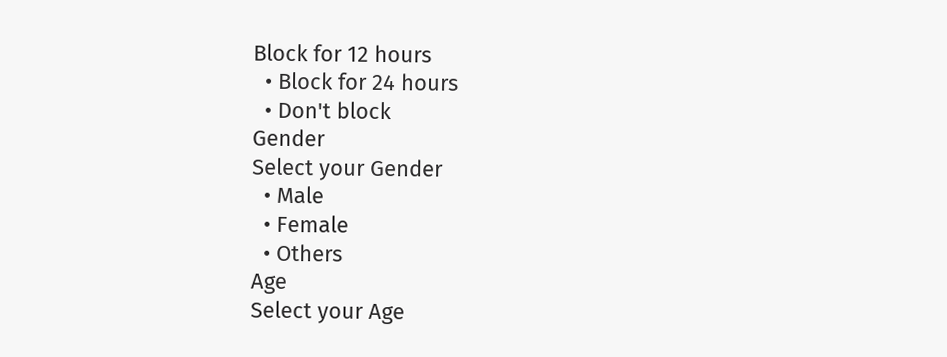Block for 12 hours
  • Block for 24 hours
  • Don't block
Gender
Select your Gender
  • Male
  • Female
  • Others
Age
Select your Age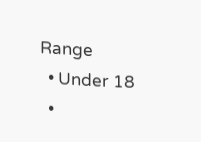Range
  • Under 18
  •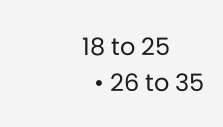18 to 25
  • 26 to 35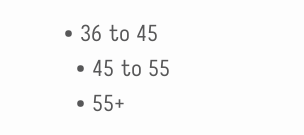• 36 to 45
  • 45 to 55
  • 55+